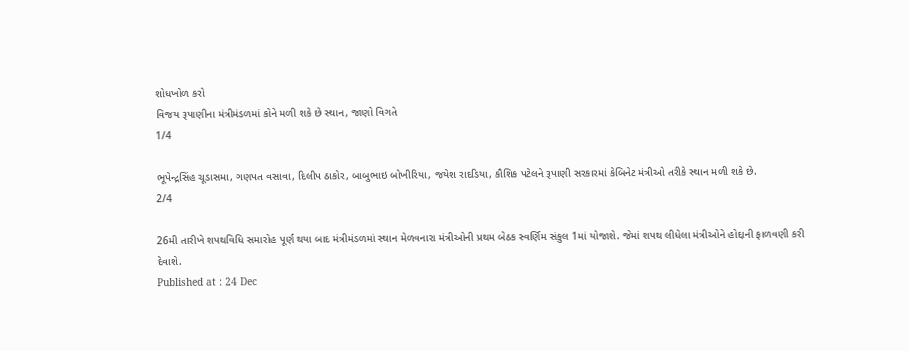શોધખોળ કરો
વિજય રૂપાણીના મંત્રીમંડળમાં કોને મળી શકે છે સ્થાન, જાણો વિગતે
1/4

ભૂપેન્દ્રસિંહ ચૂડાસમા, ગણપત વસાવા, દિલીપ ઠાકોર, બાબુભાઇ બોખીરિયા, જયેશ રાદડિયા, કૌશિક પટેલને રૂપાણી સરકારમાં કેબિનેટ મંત્રીઓ તરીકે સ્થાન મળી શકે છે.
2/4

26મી તારીખે શપથવિધિ સમારોહ પૂર્ણ થયા બાદ મંત્રીમંડળમાં સ્થાન મેળવનારા મંત્રીઓની પ્રથમ બેઠક સ્વર્ણિમ સંકુલ 1માં યોજાશે. જેમાં શપથ લીધેલા મંત્રીઓને હોદ્દાની ફાળવણી કરી દેવાશે.
Published at : 24 Dec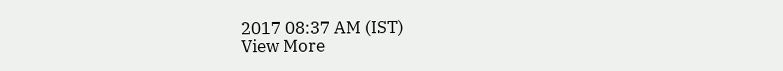2017 08:37 AM (IST)
View More